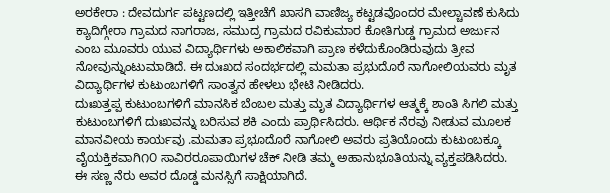ಅರಕೇರಾ : ದೇವದುರ್ಗ ಪಟ್ಟಣದಲ್ಲಿ ಇತ್ತೀಚೆಗೆ ಖಾಸಗಿ ವಾಣಿಜ್ಯ ಕಟ್ಟಡವೊಂದರ ಮೇಲ್ಚಾವಣೆ ಕುಸಿದು ಕ್ಯಾದಿಗ್ಗೇರಾ ಗ್ರಾಮದ ನಾಗರಾಜ, ಸಮುದ್ರ ಗ್ರಾಮದ ರವಿಕುಮಾರ ಕೋತಿಗುಡ್ಡ ಗ್ರಾಮದ ಅರ್ಜುನ ಎಂಬ ಮೂವರು ಯುವ ವಿದ್ಯಾರ್ಥಿಗಳು ಅಕಾಲಿಕವಾಗಿ ಪ್ರಾಣ ಕಳೆದುಕೊಂಡಿರುವುದು ತ್ರೀವ ನೋವುನ್ನುಂಟುಮಾಡಿದೆ. ಈ ದುಃಖದ ಸಂದರ್ಭದಲ್ಲಿ ಮಮತಾ ಪ್ರಭುದೊರೆ ನಾಗೋಲಿಯವರು ಮೃತ ವಿದ್ಯಾರ್ಥಿಗಳ ಕುಟುಂಬಗಳಿಗೆ ಸಾಂತ್ವನ ಹೇಳಲು ಭೇಟಿ ನೀಡಿದರು.
ದುಃಖತ್ತಪ್ಪ ಕುಟುಂಬಗಳಿಗೆ ಮಾನಸಿಕ ಬೆಂಬಲ ಮತ್ತು ಮೃತ ವಿದ್ಯಾರ್ಥಿಗಳ ಆತ್ಮಕ್ಕೆ ಶಾಂತಿ ಸಿಗಲಿ ಮತ್ತು ಕುಟುಂಬಗಳಿಗೆ ದುಃಖವನ್ನು ಬರಿಸುವ ಶಕಿ ಎಂದು ಪ್ರಾರ್ಥಿಸಿದರು. ಆರ್ಥಿಕ ನೆರವು ನೀಡುವ ಮೂಲಕ ಮಾನವೀಯ ಕಾರ್ಯವು .ಮಮತಾ ಪ್ರಭೂದೊರೆ ನಾಗೋಲಿ ಅವರು ಪ್ರತಿಯೊಂದು ಕುಟುಂಬಕ್ಕೂ ವೈಯಕ್ತಿಕವಾಗಿ೧೦ ಸಾವಿರರೂಪಾಯಿಗಳ ಚೆಕ್ ನೀಡಿ ತಮ್ಮ ಅಹಾನುಭೂತಿಯನ್ನು ವ್ಯಕ್ತಪಡಿಸಿದರು. ಈ ಸಣ್ಣ ನೆರು ಅವರ ದೊಡ್ಡ ಮನಸ್ಸಿಗೆ ಸಾಕ್ಷಿಯಾಗಿದೆ.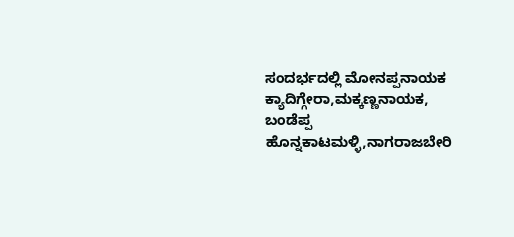ಸಂದರ್ಭದಲ್ಲಿ ಮೋನಪ್ಪನಾಯಕ ಕ್ಯಾದಿಗ್ಗೇರಾ,ಮಕ್ಕಣ್ಣನಾಯಕ, ಬಂಡೆಪ್ಪ ಹೊನ್ನಕಾಟಮಳ್ಳಿ,ನಾಗರಾಜಬೇರಿ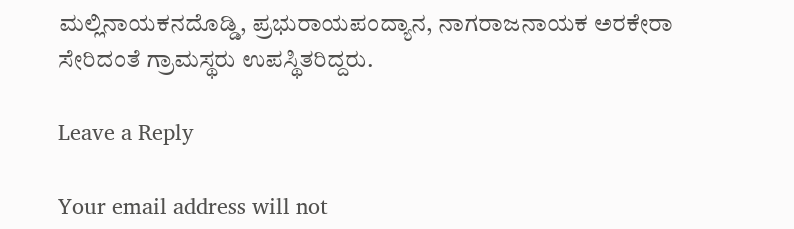ಮಲ್ಲಿನಾಯಕನದೊಡ್ಡಿ, ಪ್ರಭುರಾಯಪಂದ್ಯಾನ, ನಾಗರಾಜನಾಯಕ ಅರಕೇರಾ ಸೇರಿದಂತೆ ಗ್ರಾಮಸ್ಥರು ಉಪಸ್ಥಿತರಿದ್ದರು.

Leave a Reply

Your email address will not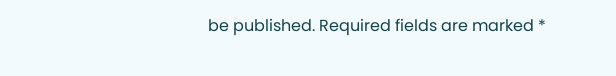be published. Required fields are marked *